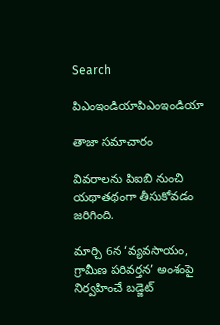Search

పిఎంఇండియాపిఎంఇండియా

తాజా స‌మాచారం

వివరాలను పిఐబి నుంచి యథాతథంగా తీసుకోవడం జరిగింది.

మార్చి 6న ‘వ్యవసాయం, గ్రామీణ పరివర్తన’ అంశంపై నిర్వహించే బడ్జెట్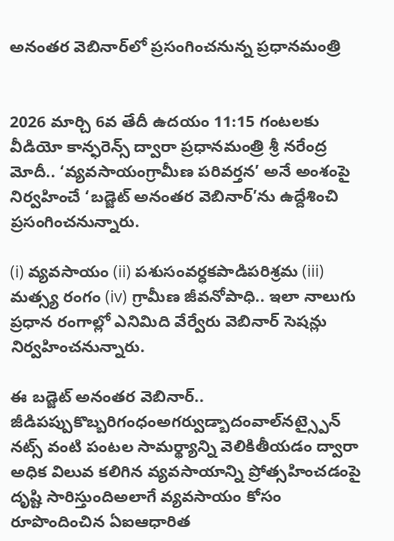అనంతర వెబినార్‌లో ప్రసంగించనున్న ప్రధానమంత్రి


2026 మార్చి 6వ తేదీ ఉదయం 11:15 గంటలకు వీడియో కాన్ఫరెన్స్ ద్వారా ప్రధానమంత్రి శ్రీ నరేంద్ర మోదీ.. ‘వ్యవసాయంగ్రామీణ పరివర్తన’ అనే అంశంపై నిర్వహించే ‘బడ్జెట్ అనంతర వెబినార్‌’ను ఉద్దేశించి ప్రసంగించనున్నారు.

(i) వ్యవసాయం (ii) పశుసంవర్ధకపాడిపరిశ్రమ (iii) మత్స్య రంగం (iv) గ్రామీణ జీవనోపాధి.. ఇలా నాలుగు ప్రధాన రంగాల్లో ఎనిమిది వేర్వేరు వెబినార్ సెషన్లు నిర్వహించనున్నారు.

ఈ బడ్జెట్ అనంతర వెబినార్.. జీడిపప్పుకొబ్బరిగంధంఅగర్వుడ్బాదంవాల్‌నట్స్పైన్ నట్స్ వంటి పంటల సామర్థ్యాన్ని వెలికితీయడం ద్వారా అధిక విలువ కలిగిన వ్యవసాయాన్ని ప్రోత్సహించడంపై దృష్టి సారిస్తుందిఅలాగే వ్యవసాయం కోసం రూపొందించిన ఏఐఆధారిత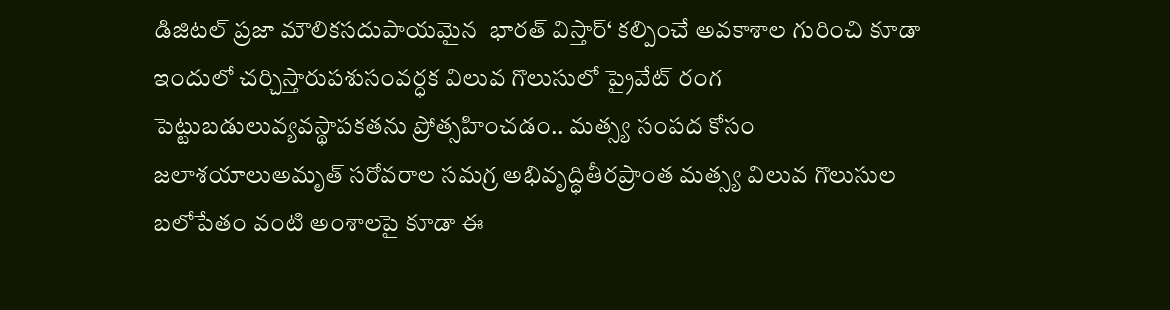డిజిటల్ ప్రజా మౌలికసదుపాయమైన  భారత్ విస్తార్‘ కల్పించే అవకాశాల గురించి కూడా ఇందులో చర్చిస్తారుపశుసంవర్ధక విలువ గొలుసులో ప్రైవేట్ రంగ పెట్టుబడులువ్యవస్థాపకతను ప్రోత్సహించడం.. మత్స్య సంపద కోసం జలాశయాలుఅమృత్ సరోవరాల సమగ్ర అభివృద్ధితీరప్రాంత మత్స్య విలువ గొలుసుల బలోపేతం వంటి అంశాలపై కూడా ఈ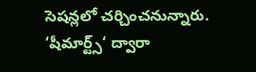సెషన్లలో చర్చించనున్నారు. ‘షీమార్ట్స్‘ ద్వారా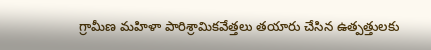గ్రామీణ మహిళా పారిశ్రామికవేత్తలు తయారు చేసిన ఉత్పత్తులకు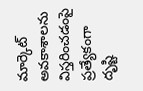మార్కెట్ అవకాశాలను విస్తరించడంపై ప్రత్యేకంగా దృష్టి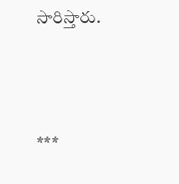సారిస్తారు.



***